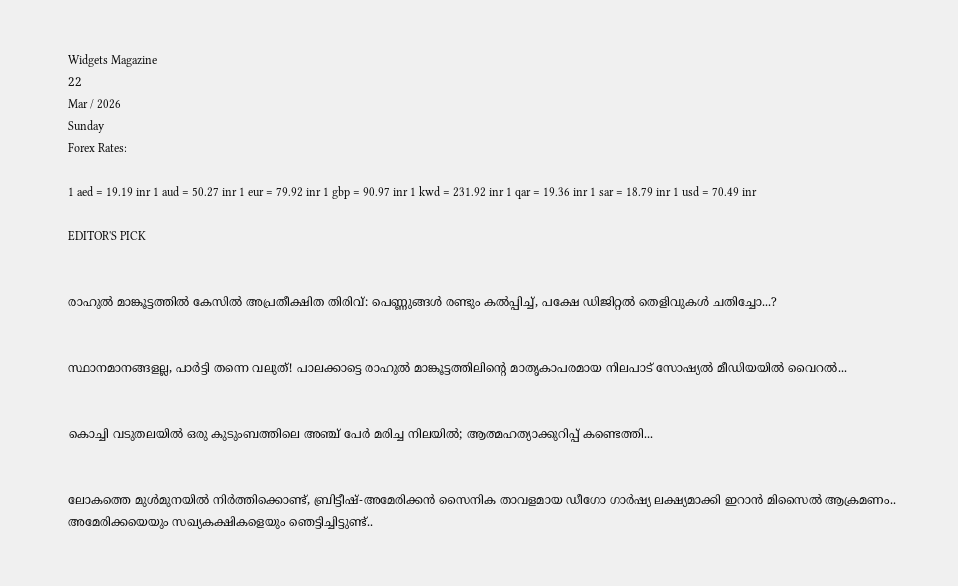Widgets Magazine
22
Mar / 2026
Sunday
Forex Rates:

1 aed = 19.19 inr 1 aud = 50.27 inr 1 eur = 79.92 inr 1 gbp = 90.97 inr 1 kwd = 231.92 inr 1 qar = 19.36 inr 1 sar = 18.79 inr 1 usd = 70.49 inr

EDITOR'S PICK


രാഹുൽ മാങ്കൂട്ടത്തിൽ കേസിൽ അപ്രതീക്ഷിത തിരിവ്: പെണ്ണുങ്ങൾ രണ്ടും കൽപ്പിച്ച്, പക്ഷേ ഡിജിറ്റൽ തെളിവുകൾ ചതിച്ചോ...?


സ്ഥാനമാനങ്ങളല്ല, പാർട്ടി തന്നെ വലുത്! പാലക്കാട്ടെ രാഹുൽ മാങ്കൂട്ടത്തിലിന്റെ മാതൃകാപരമായ നിലപാട് സോഷ്യൽ മീഡിയയിൽ വൈറൽ...


കൊച്ചി വടുതലയിൽ ഒരു കുടുംബത്തിലെ അഞ്ച് പേർ മരിച്ച നിലയിൽ; ആത്മഹത്യാക്കുറിപ്പ് കണ്ടെത്തി...


ലോകത്തെ മുള്‍മുനയില്‍ നിര്‍ത്തിക്കൊണ്ട്, ബ്രിട്ടീഷ്-അമേരിക്കന്‍ സൈനിക താവളമായ ഡീഗോ ഗാര്‍ഷ്യ ലക്ഷ്യമാക്കി ഇറാന്‍ മിസൈല്‍ ആക്രമണം.. അമേരിക്കയെയും സഖ്യകക്ഷികളെയും ഞെട്ടിച്ചിട്ടുണ്ട്..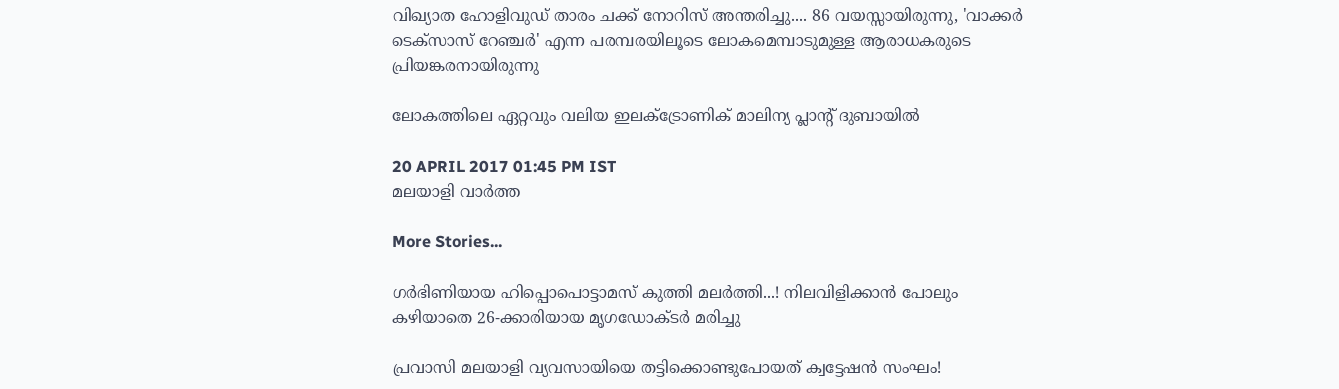വിഖ്യാത ഹോളിവുഡ് താരം ചക്ക് നോറിസ് അന്തരിച്ചു.... 86 വയസ്സായിരുന്നു, 'വാക്കർ ടെക്‌സാസ് റേഞ്ചർ' എന്ന പരമ്പരയിലൂടെ ലോകമെമ്പാടുമുള്ള ആരാധകരുടെ പ്രിയങ്കരനായിരുന്നു‌

ലോകത്തിലെ ഏറ്റവും വലിയ ഇലക്‌ട്രോണിക് മാലിന്യ പ്ലാന്റ് ദുബായില്‍

20 APRIL 2017 01:45 PM IST
മലയാളി വാര്‍ത്ത

More Stories...

ഗര്‍ഭിണിയായ ഹിപ്പൊപൊട്ടാമസ് കുത്തി മലർത്തി...! നിലവിളിക്കാൻ പോലും കഴിയാതെ 26-ക്കാരിയായ മൃഗഡോക്ടര്‍ മരിച്ചു

പ്രവാസി മലയാളി വ്യവസായിയെ തട്ടിക്കൊണ്ടുപോയത് ക്വട്ടേഷന്‍ സംഘം!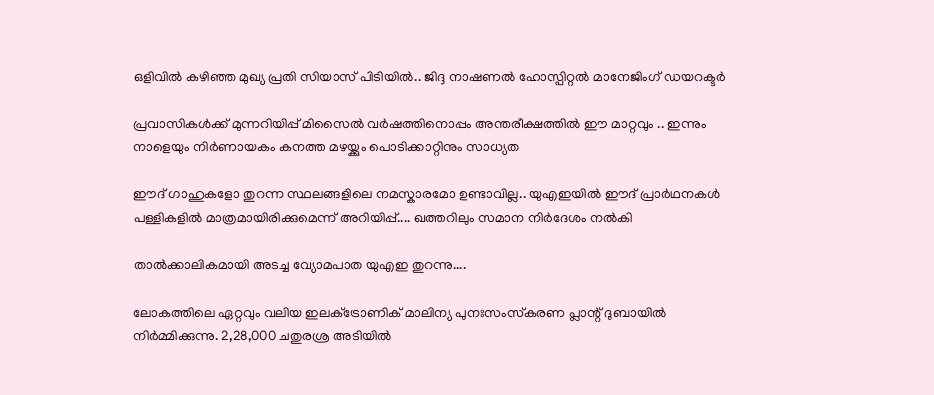ഒളിവില്‍ കഴിഞ്ഞ മുഖ്യ പ്രതി സിയാസ് പിടിയില്‍.. ജിദ്ദ നാഷണല്‍ ഹോസ്പിറ്റല്‍ മാനേജിംഗ് ഡയറക്ടർ

പ്രവാസികൾക്ക് മുന്നറിയിപ്പ് മിസൈൽ വർഷത്തിനൊപ്പം അന്തരീക്ഷത്തിൽ ഈ മാറ്റവും .. ഇന്നും നാളെയും നിർണായകം കനത്ത മഴയ്ക്കും പൊടിക്കാറ്റിനും സാധ്യത

ഈദ് ഗാഹുകളോ തുറന്ന സ്ഥലങ്ങളിലെ നമസ്കാരമോ ഉണ്ടാവില്ല.. യുഎഇയിൽ ഈദ് പ്രാർഥനകൾ പള്ളികളിൽ മാത്രമായിരിക്കുമെന്ന് അറിയിപ്പ്.... ഖത്തറിലും സമാന നിർദേശം നൽകി

താൽക്കാലികമായി അടച്ച വ്യോമപാത യുഎഇ തുറന്നു....

ലോകത്തിലെ ഏറ്റവും വലിയ ഇലക്‌ട്രോണിക് മാലിന്യ പുനഃസംസ്‌കരണ പ്ലാന്റ് ദുബായില്‍ നിര്‍മ്മിക്കുന്നു. 2,28,000 ചതുരശ്ര അടിയില്‍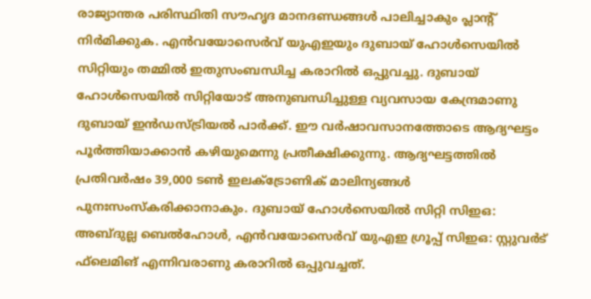രാജ്യാന്തര പരിസ്ഥിതി സൗഹൃദ മാനദണ്ഡങ്ങള്‍ പാലിച്ചാകും പ്ലാന്റ് നിര്‍മിക്കുക. എന്‍വയോസെര്‍വ് യുഎഇയും ദുബായ് ഹോള്‍സെയില്‍ സിറ്റിയും തമ്മില്‍ ഇതുസംബന്ധിച്ച കരാറില്‍ ഒപ്പുവച്ചു. ദുബായ് ഹോള്‍സെയില്‍ സിറ്റിയോട് അനുബന്ധിച്ചുള്ള വ്യവസായ കേന്ദ്രമാണു ദുബായ് ഇന്‍ഡസ്ട്രിയല്‍ പാര്‍ക്ക്. ഈ വര്‍ഷാവസാനത്തോടെ ആദ്യഘട്ടം പൂര്‍ത്തിയാക്കാന്‍ കഴിയുമെന്നു പ്രതീക്ഷിക്കുന്നു. ആദ്യഘട്ടത്തില്‍ പ്രതിവര്‍ഷം 39,000 ടണ്‍ ഇലക്‌ട്രോണിക് മാലിന്യങ്ങള്‍ പുനഃസംസ്‌കരിക്കാനാകും. ദുബായ് ഹോള്‍സെയില്‍ സിറ്റി സിഇഒ: അബ്ദുല്ല ബെല്‍ഹോള്‍, എന്‍വയോസെര്‍വ് യുഎഇ ഗ്രൂപ്പ് സിഇഒ: സ്റ്റുവര്‍ട് ഫ്‌ലെമിങ് എന്നിവരാണു കരാറില്‍ ഒപ്പുവച്ചത്.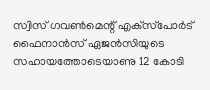സ്വിസ് ഗവണ്‍മെന്റ് എക്‌സ്‌പോര്‍ട് ഫൈനാന്‍സ് ഏജന്‍സിയുടെ സഹായത്തോടെയാണു 12 കോടി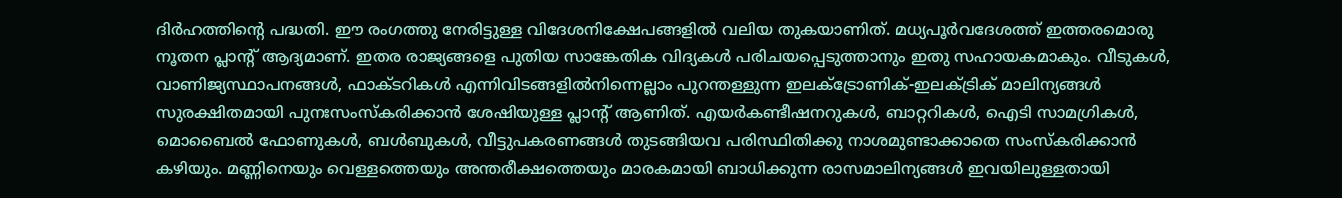ദിര്‍ഹത്തിന്റെ പദ്ധതി. ഈ രംഗത്തു നേരിട്ടുള്ള വിദേശനിക്ഷേപങ്ങളില്‍ വലിയ തുകയാണിത്. മധ്യപൂര്‍വദേശത്ത് ഇത്തരമൊരു നൂതന പ്ലാന്റ് ആദ്യമാണ്. ഇതര രാജ്യങ്ങളെ പുതിയ സാങ്കേതിക വിദ്യകള്‍ പരിചയപ്പെടുത്താനും ഇതു സഹായകമാകും. വീടുകള്‍, വാണിജ്യസ്ഥാപനങ്ങള്‍, ഫാക്ടറികള്‍ എന്നിവിടങ്ങളില്‍നിന്നെല്ലാം പുറന്തള്ളുന്ന ഇലക്‌ട്രോണിക്-ഇലക്ട്രിക് മാലിന്യങ്ങള്‍ സുരക്ഷിതമായി പുനഃസംസ്‌കരിക്കാന്‍ ശേഷിയുള്ള പ്ലാന്റ് ആണിത്. എയര്‍കണ്ടീഷനറുകള്‍, ബാറ്ററികള്‍, ഐടി സാമഗ്രികള്‍, മൊബൈല്‍ ഫോണുകള്‍, ബള്‍ബുകള്‍, വീട്ടുപകരണങ്ങള്‍ തുടങ്ങിയവ പരിസ്ഥിതിക്കു നാശമുണ്ടാക്കാതെ സംസ്‌കരിക്കാന്‍ കഴിയും. മണ്ണിനെയും വെള്ളത്തെയും അന്തരീക്ഷത്തെയും മാരകമായി ബാധിക്കുന്ന രാസമാലിന്യങ്ങള്‍ ഇവയിലുള്ളതായി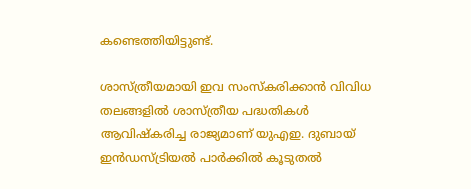കണ്ടെത്തിയിട്ടുണ്ട്.

ശാസ്ത്രീയമായി ഇവ സംസ്‌കരിക്കാന്‍ വിവിധ തലങ്ങളില്‍ ശാസ്ത്രീയ പദ്ധതികള്‍ ആവിഷ്‌കരിച്ച രാജ്യമാണ് യുഎഇ. ദുബായ് ഇന്‍ഡസ്ട്രിയല്‍ പാര്‍ക്കില്‍ കൂടുതല്‍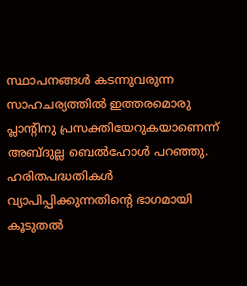സ്ഥാപനങ്ങള്‍ കടന്നുവരുന്ന സാഹചര്യത്തില്‍ ഇത്തരമൊരു പ്ലാന്റിനു പ്രസക്തിയേറുകയാണെന്ന് അബ്ദുല്ല ബെല്‍ഹോള്‍ പറഞ്ഞു. ഹരിതപദ്ധതികള്‍ വ്യാപിപ്പിക്കുന്നതിന്റെ ഭാഗമായി കൂടുതല്‍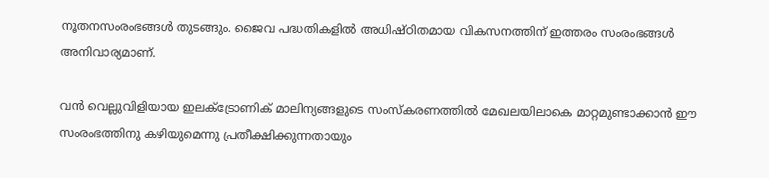നൂതനസംരംഭങ്ങള്‍ തുടങ്ങും. ജൈവ പദ്ധതികളില്‍ അധിഷ്ഠിതമായ വികസനത്തിന് ഇത്തരം സംരംഭങ്ങള്‍ അനിവാര്യമാണ്.

വന്‍ വെല്ലുവിളിയായ ഇലക്‌ട്രോണിക് മാലിന്യങ്ങളുടെ സംസ്‌കരണത്തില്‍ മേഖലയിലാകെ മാറ്റമുണ്ടാക്കാന്‍ ഈ സംരംഭത്തിനു കഴിയുമെന്നു പ്രതീക്ഷിക്കുന്നതായും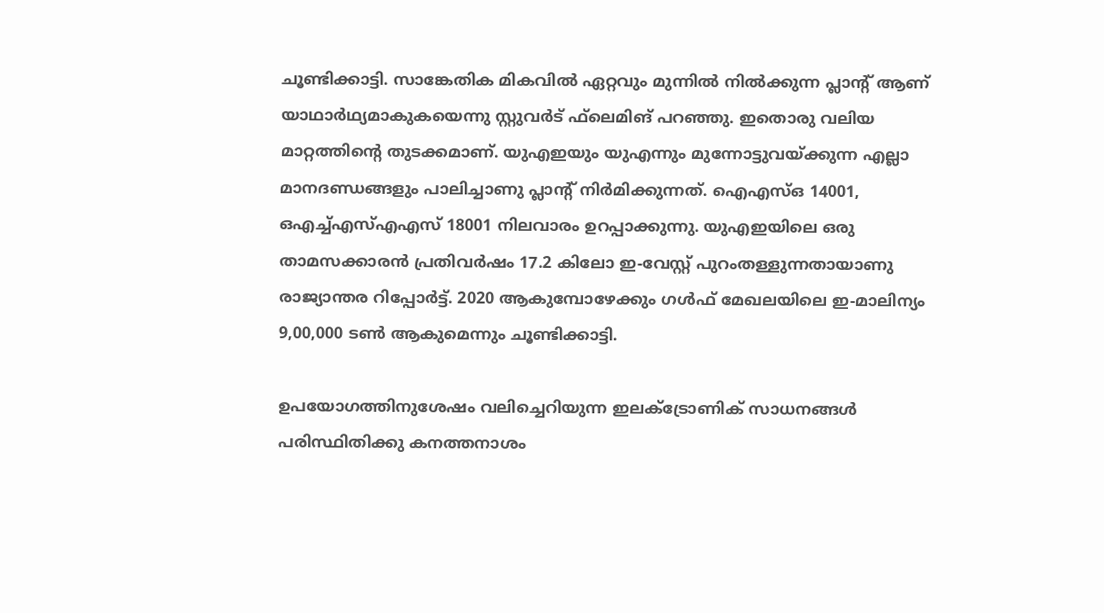ചൂണ്ടിക്കാട്ടി. സാങ്കേതിക മികവില്‍ ഏറ്റവും മുന്നില്‍ നില്‍ക്കുന്ന പ്ലാന്റ് ആണ് യാഥാര്‍ഥ്യമാകുകയെന്നു സ്റ്റുവര്‍ട് ഫ്‌ലെമിങ് പറഞ്ഞു. ഇതൊരു വലിയ മാറ്റത്തിന്റെ തുടക്കമാണ്. യുഎഇയും യുഎന്നും മുന്നോട്ടുവയ്ക്കുന്ന എല്ലാ മാനദണ്ഡങ്ങളും പാലിച്ചാണു പ്ലാന്റ് നിര്‍മിക്കുന്നത്. ഐഎസ്ഒ 14001, ഒഎച്ച്എസ്എഎസ് 18001 നിലവാരം ഉറപ്പാക്കുന്നു. യുഎഇയിലെ ഒരു താമസക്കാരന്‍ പ്രതിവര്‍ഷം 17.2 കിലോ ഇ-വേസ്റ്റ് പുറംതള്ളുന്നതായാണു രാജ്യാന്തര റിപ്പോര്‍ട്ട്. 2020 ആകുമ്പോഴേക്കും ഗള്‍ഫ് മേഖലയിലെ ഇ-മാലിന്യം 9,00,000 ടണ്‍ ആകുമെന്നും ചൂണ്ടിക്കാട്ടി.

ഉപയോഗത്തിനുശേഷം വലിച്ചെറിയുന്ന ഇലക്‌ട്രോണിക് സാധനങ്ങള്‍ പരിസ്ഥിതിക്കു കനത്തനാശം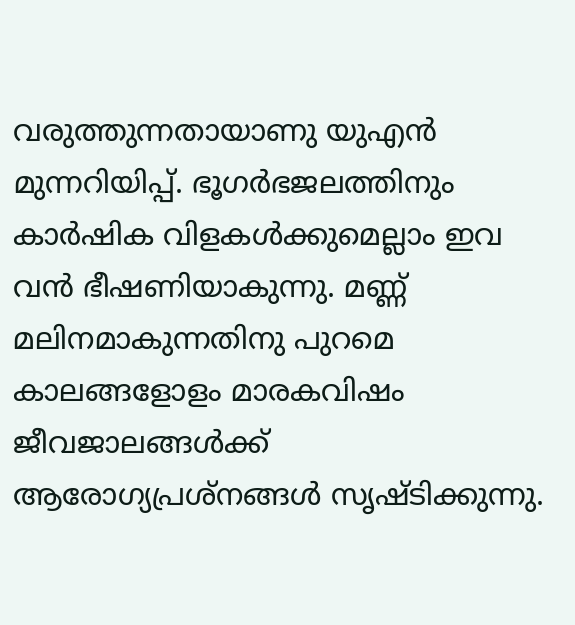വരുത്തുന്നതായാണു യുഎന്‍ മുന്നറിയിപ്പ്. ഭൂഗര്‍ഭജലത്തിനും കാര്‍ഷിക വിളകള്‍ക്കുമെല്ലാം ഇവ വന്‍ ഭീഷണിയാകുന്നു. മണ്ണ് മലിനമാകുന്നതിനു പുറമെ കാലങ്ങളോളം മാരകവിഷം ജീവജാലങ്ങള്‍ക്ക് ആരോഗ്യപ്രശ്‌നങ്ങള്‍ സൃഷ്ടിക്കുന്നു.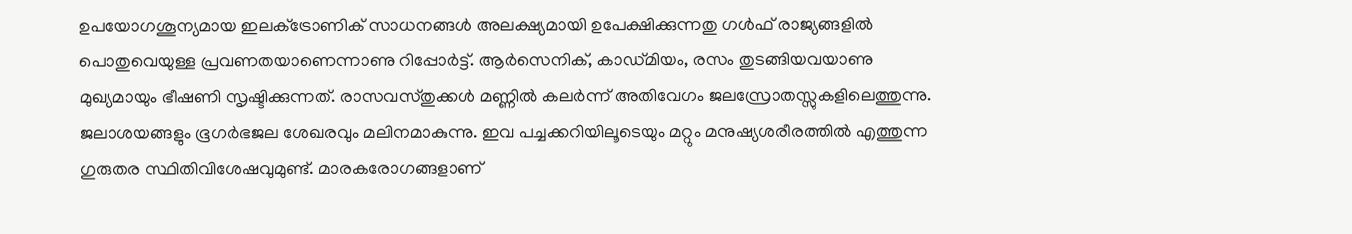ഉപയോഗശൂന്യമായ ഇലക്‌ട്രോണിക് സാധനങ്ങള്‍ അലക്ഷ്യമായി ഉപേക്ഷിക്കുന്നതു ഗള്‍ഫ് രാജ്യങ്ങളില്‍ പൊതുവെയുള്ള പ്രവണതയാണെന്നാണു റിപ്പോര്‍ട്ട്. ആര്‍സെനിക്, കാഡ്മിയം, രസം തുടങ്ങിയവയാണു മുഖ്യമായും ഭീഷണി സൃഷ്ടിക്കുന്നത്. രാസവസ്തുക്കള്‍ മണ്ണില്‍ കലര്‍ന്ന് അതിവേഗം ജലസ്രോതസ്സുകളിലെത്തുന്നു. ജലാശയങ്ങളും ഭൂഗര്‍ഭജല ശേഖരവും മലിനമാകുന്നു. ഇവ പച്ചക്കറിയിലൂടെയും മറ്റും മനുഷ്യശരീരത്തില്‍ എത്തുന്ന ഗുരുതര സ്ഥിതിവിശേഷവുമുണ്ട്. മാരകരോഗങ്ങളാണ്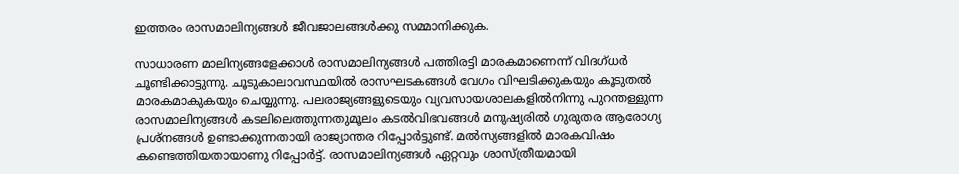ഇത്തരം രാസമാലിന്യങ്ങള്‍ ജീവജാലങ്ങള്‍ക്കു സമ്മാനിക്കുക.

സാധാരണ മാലിന്യങ്ങളേക്കാള്‍ രാസമാലിന്യങ്ങള്‍ പത്തിരട്ടി മാരകമാണെന്ന് വിദഗ്ധര്‍ ചൂണ്ടിക്കാട്ടുന്നു. ചൂടുകാലാവസ്ഥയില്‍ രാസഘടകങ്ങള്‍ വേഗം വിഘടിക്കുകയും കൂടുതല്‍ മാരകമാകുകയും ചെയ്യുന്നു. പലരാജ്യങ്ങളുടെയും വ്യവസായശാലകളില്‍നിന്നു പുറന്തള്ളുന്ന രാസമാലിന്യങ്ങള്‍ കടലിലെത്തുന്നതുമൂലം കടല്‍വിഭവങ്ങള്‍ മനുഷ്യരില്‍ ഗുരുതര ആരോഗ്യ പ്രശ്‌നങ്ങള്‍ ഉണ്ടാക്കുന്നതായി രാജ്യാന്തര റിപ്പോര്‍ട്ടുണ്ട്. മല്‍സ്യങ്ങളില്‍ മാരകവിഷം കണ്ടെത്തിയതായാണു റിപ്പോര്‍ട്ട്. രാസമാലിന്യങ്ങള്‍ ഏറ്റവും ശാസ്ത്രീയമായി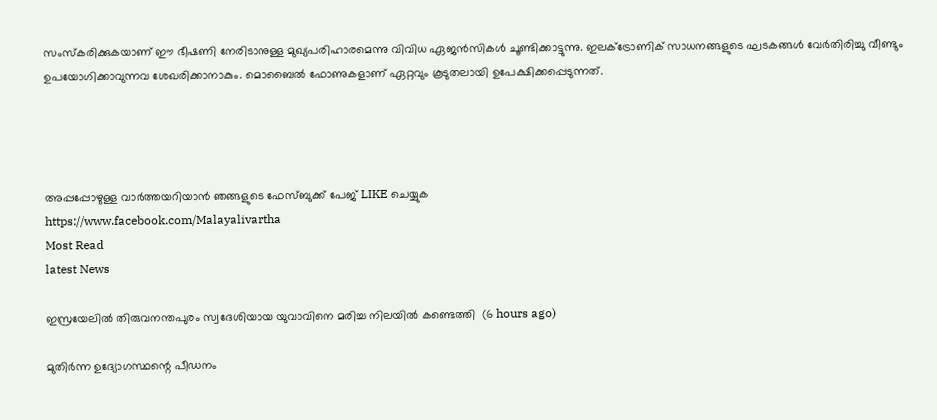സംസ്‌കരിക്കുകയാണ് ഈ ഭീഷണി നേരിടാനുള്ള മുഖ്യപരിഹാരമെന്നു വിവിധ ഏജന്‍സികള്‍ ചൂണ്ടിക്കാട്ടുന്നു. ഇലക്‌ട്രോണിക് സാധനങ്ങളുടെ ഘടകങ്ങള്‍ വേര്‍തിരിച്ചു വീണ്ടും ഉപയോഗിക്കാവുന്നവ ശേഖരിക്കാനാകും. മൊബൈല്‍ ഫോണുകളാണ് ഏറ്റവും കൂടുതലായി ഉപേക്ഷിക്കപ്പെടുന്നത്.




അപ്പപ്പോഴുള്ള വാര്‍ത്തയറിയാന്‍ ഞങ്ങളുടെ ഫേസ്‌ബുക്ക്‌ പേജ് LIKE ചെയ്യുക
https://www.facebook.com/Malayalivartha
Most Read
latest News

ഇസ്രയേലില്‍ തിരുവനന്തപുരം സ്വദേശിയായ യുവാവിനെ മരിച്ച നിലയില്‍ കണ്ടെത്തി  (6 hours ago)

മുതിര്‍ന്ന ഉദ്യോഗസ്ഥന്റെ പീഡനം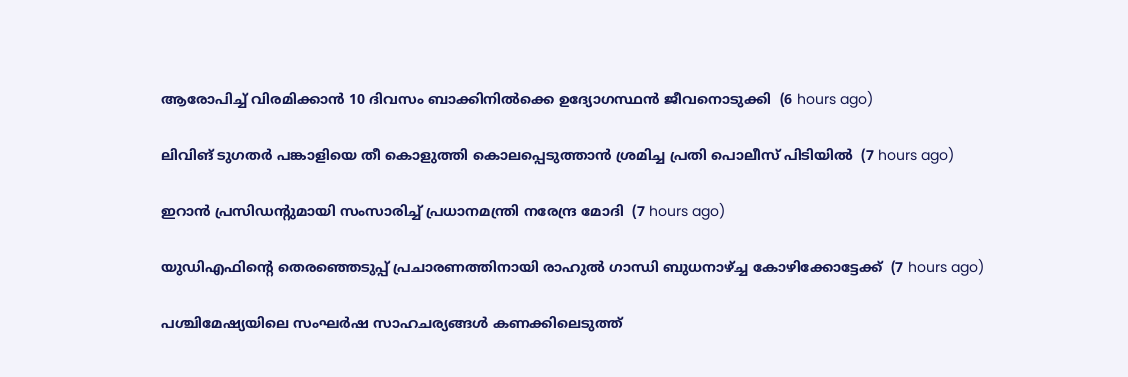ആരോപിച്ച് വിരമിക്കാന്‍ 10 ദിവസം ബാക്കിനില്‍ക്കെ ഉദ്യോഗസ്ഥന്‍ ജീവനൊടുക്കി  (6 hours ago)

ലിവിങ് ടുഗതര്‍ പങ്കാളിയെ തീ കൊളുത്തി കൊലപ്പെടുത്താന്‍ ശ്രമിച്ച പ്രതി പൊലീസ് പിടിയില്‍  (7 hours ago)

ഇറാന്‍ പ്രസിഡന്റുമായി സംസാരിച്ച് പ്രധാനമന്ത്രി നരേന്ദ്ര മോദി  (7 hours ago)

യുഡിഎഫിന്റെ തെരഞ്ഞെടുപ്പ് പ്രചാരണത്തിനായി രാഹുല്‍ ഗാന്ധി ബുധനാഴ്ച്ച കോഴിക്കോട്ടേക്ക്  (7 hours ago)

പശ്ചിമേഷ്യയിലെ സംഘർഷ സാഹചര്യങ്ങൾ കണക്കിലെടുത്ത്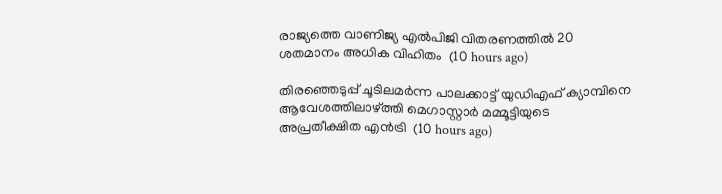രാജ്യത്തെ വാണിജ്യ എൽപിജി വിതരണത്തിൽ 20 ശതമാനം അധിക വിഹിതം  (10 hours ago)

തിരഞ്ഞെടുപ്പ് ചൂടിലമര്‍ന്ന പാലക്കാട്ട് യുഡിഎഫ് ക്യാമ്പിനെ ആവേശത്തിലാഴ്ത്തി മെഗാസ്റ്റാര്‍ മമ്മൂട്ടിയുടെ അപ്രതീക്ഷിത എന്‍ട്രി  (10 hours ago)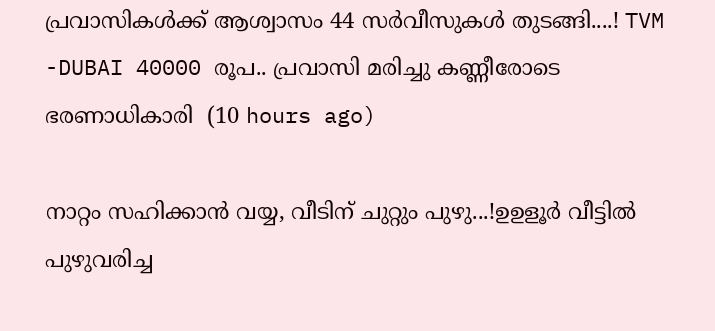പ്രവാസികൾക്ക് ആശ്വാസം 44 സർവീസുകൾ തുടങ്ങി....! TVM -DUBAI 40000 രൂപ.. പ്രവാസി മരിച്ചു കണ്ണീരോടെ ഭരണാധികാരി  (10 hours ago)

നാറ്റം സഹിക്കാൻ വയ്യ, വീടിന് ചുറ്റും പുഴു...!ഉഉളൂർ വീട്ടിൽ പുഴുവരിച്ച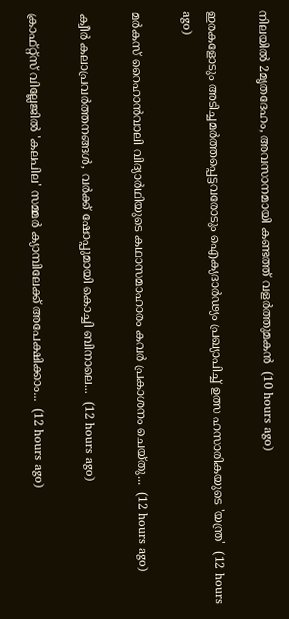നിലയിൽ 2മൃതദേഹം, അവസാനമായി കണ്ടത്ത് വളർത്തുമകൻ  (10 hours ago)

ഇരകളോടും അടിച്ചമര്‍ത്തപ്പെട്ടവരോടും ഐക്യദാര്‍ഢ്യം പ്രഖ്യാപിച്ച് ഉത്സ ഹസാരികയുടെ 'യന്ത്ര'  (12 hours ago)

മർകസ് റൈഹാൻവാലി വിദ്യാർഥിയുടെ കഥാസമാഹാരം കവർ പ്രകാശനം ചെയ്തു...  (12 hours ago)

ക്വീര്‍ കലാപ്രവര്‍ത്തനങ്ങള്‍, വര്‍ക്ക് ഷോപ്പുമായി കൊച്ചി ബിനാലെ...  (12 hours ago)

ക്രാഫ്റ്റ്സ് വില്ലേജില്‍ 'കലപില' സമ്മര്‍ ക്യാമ്പിലേക്ക് അപേക്ഷിക്കാം...  (12 hours ago)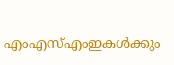എംഎസ്എംഇകൾക്കും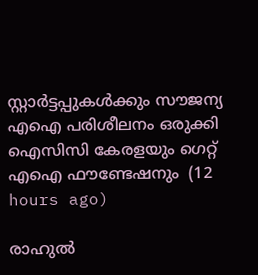സ്റ്റാർട്ടപ്പുകൾക്കും സൗജന്യ എഐ പരിശീലനം ഒരുക്കി ഐസിസി കേരളയും ഗെറ്റ് എഐ ഫൗണ്ടേഷനും  (12 hours ago)

രാഹുൽ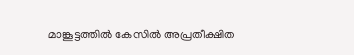മാങ്കൂട്ടത്തിൽ കേസിൽ അപ്രതീക്ഷിത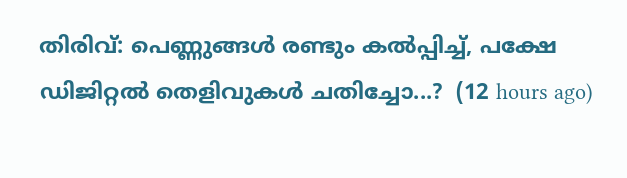തിരിവ്: പെണ്ണുങ്ങൾ രണ്ടും കൽപ്പിച്ച്, പക്ഷേ ഡിജിറ്റൽ തെളിവുകൾ ചതിച്ചോ...?  (12 hours ago)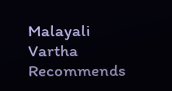Malayali Vartha Recommends